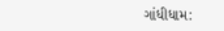ગાંધીધામ: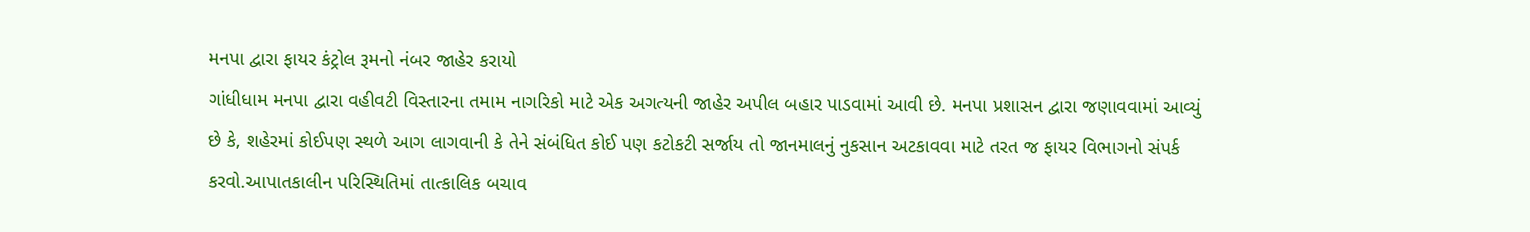મનપા દ્વારા ફાયર કંટ્રોલ રૂમનો નંબર જાહેર કરાયો
ગાંધીધામ મનપા દ્વારા વહીવટી વિસ્તારના તમામ નાગરિકો માટે એક અગત્યની જાહેર અપીલ બહાર પાડવામાં આવી છે. મનપા પ્રશાસન દ્વારા જણાવવામાં આવ્યું છે કે, શહેરમાં કોઈપણ સ્થળે આગ લાગવાની કે તેને સંબંધિત કોઈ પણ કટોકટી સર્જાય તો જાનમાલનું નુકસાન અટકાવવા માટે તરત જ ફાયર વિભાગનો સંપર્ક કરવો.આપાતકાલીન પરિસ્થિતિમાં તાત્કાલિક બચાવ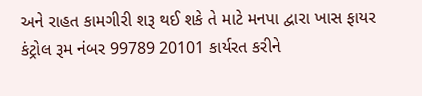અને રાહત કામગીરી શરૂ થઈ શકે તે માટે મનપા દ્વારા ખાસ ફાયર કંટ્રોલ રૂમ નંબર 99789 20101 કાર્યરત કરીને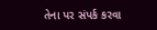તેના પર સંપર્ક કરવા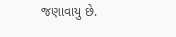જણાવાયુ છે.